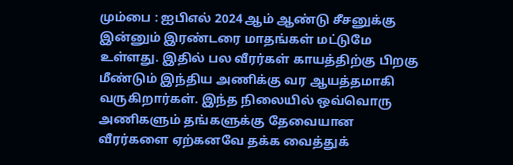மும்பை : ஐபிஎல் 2024 ஆம் ஆண்டு சீசனுக்கு இன்னும் இரண்டரை மாதங்கள் மட்டுமே உள்ளது. இதில் பல வீரர்கள் காயத்திற்கு பிறகு மீண்டும் இந்திய அணிக்கு வர ஆயத்தமாகி வருகிறார்கள். இந்த நிலையில் ஒவ்வொரு அணிகளும் தங்களுக்கு தேவையான வீரர்களை ஏற்கனவே தக்க வைத்துக்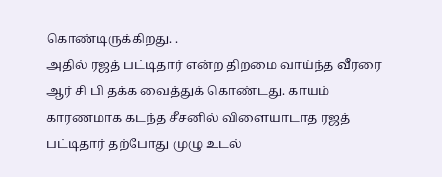கொண்டிருக்கிறது. .
அதில் ரஜத் பட்டிதார் என்ற திறமை வாய்ந்த வீரரை ஆர் சி பி தக்க வைத்துக் கொண்டது. காயம் காரணமாக கடந்த சீசனில் விளையாடாத ரஜத் பட்டிதார் தற்போது முழு உடல்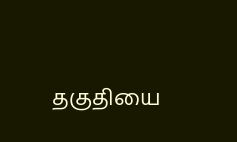தகுதியை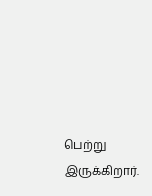பெற்று இருக்கிறார்.